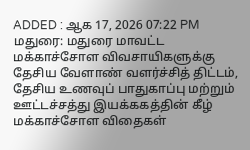ADDED : ஆக 17, 2026 07:22 PM
மதுரை: மதுரை மாவட்ட மக்காச்சோள விவசாயிகளுக்கு தேசிய வேளாண் வளர்ச்சித் திட்டம், தேசிய உணவுப் பாதுகாப்பு மற்றும் ஊட்டச்சத்து இயக்ககத்தின் கீழ் மக்காச்சோள விதைகள்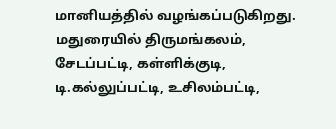மானியத்தில் வழங்கப்படுகிறது.
மதுரையில் திருமங்கலம், சேடப்பட்டி, கள்ளிக்குடி, டி.கல்லுப்பட்டி, உசிலம்பட்டி,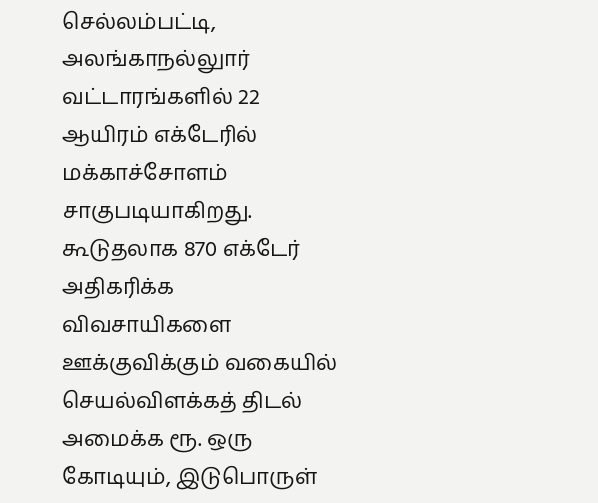செல்லம்பட்டி, அலங்காநல்லுார் வட்டாரங்களில் 22 ஆயிரம் எக்டேரில் மக்காச்சோளம் சாகுபடியாகிறது. கூடுதலாக 870 எக்டேர் அதிகரிக்க விவசாயிகளை ஊக்குவிக்கும் வகையில் செயல்விளக்கத் திடல் அமைக்க ரூ. ஒரு கோடியும், இடுபொருள்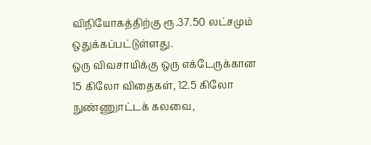விநியோகத்திற்கு ரூ.37.50 லட்சமும் ஒதுக்கப்பட்டுள்ளது.
ஒரு விவசாயிக்கு ஒரு எக்டேருக்கான 15 கிலோ விதைகள், 12.5 கிலோ நுண்ணுாட்டக் கலவை,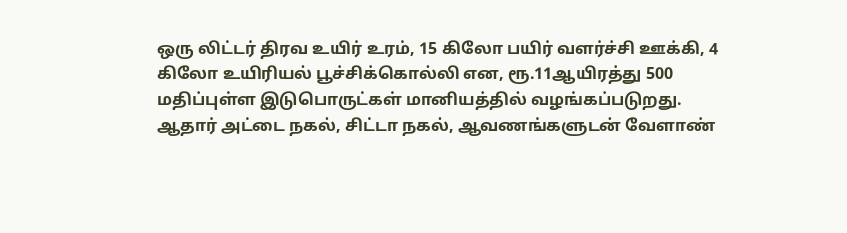ஒரு லிட்டர் திரவ உயிர் உரம், 15 கிலோ பயிர் வளர்ச்சி ஊக்கி, 4 கிலோ உயிரியல் பூச்சிக்கொல்லி என, ரூ.11ஆயிரத்து 500 மதிப்புள்ள இடுபொருட்கள் மானியத்தில் வழங்கப்படுறது.
ஆதார் அட்டை நகல், சிட்டா நகல், ஆவணங்களுடன் வேளாண்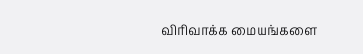விரிவாக்க மையங்களை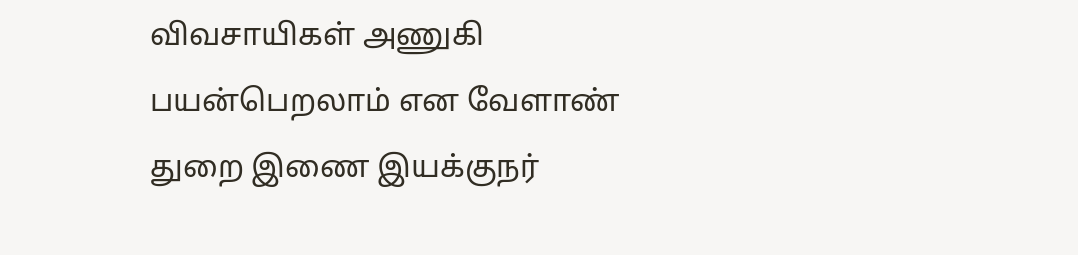விவசாயிகள் அணுகி பயன்பெறலாம் என வேளாண் துறை இணை இயக்குநர்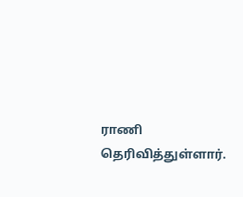ராணி தெரிவித்துள்ளார்.